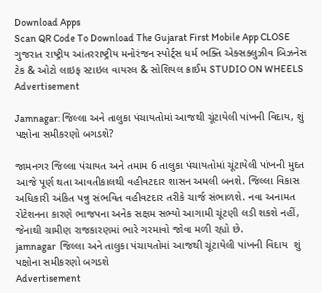Download Apps
Scan QR Code To Download The Gujarat First Mobile App CLOSE
ગુજરાત રાષ્ટ્રીય આંતરરાષ્ટ્રીય મનોરંજન સ્પોર્ટ્સ ધર્મ ભક્તિ એક્સક્લુઝીવ બિઝનેસ ટેક & ઓટો લાઇફ સ્ટાઇલ વાયરલ & સોશિયલ ક્રાઈમ STUDIO ON WHEELS
Advertisement

Jamnagar: જિલ્લા અને તાલુકા પંચાયતોમાં આજથી ચૂંટાયેલી પાંખની વિદાય, શું પક્ષોના સમીકરણો બગડશે?

જામનગર જિલ્લા પંચાયત અને તમામ 6 તાલુકા પંચાયતોમાં ચૂંટાયેલી પાંખની મુદત આજે પૂર્ણ થતા આવતીકાલથી વહીવટદાર શાસન અમલી બનશે. જિલ્લા વિકાસ અધિકારી અંકિત પન્નુ સંભવિત વહીવટદાર તરીકે ચાર્જ સંભાળશે. નવા અનામત રોટેશનના કારણે ભાજપના અનેક સક્ષમ સભ્યો આગામી ચૂંટણી લડી શકશે નહીં, જેનાથી ગ્રામીણ રાજકારણમાં ભારે ગરમાવો જોવા મળી રહ્યો છે.
jamnagar  જિલ્લા અને તાલુકા પંચાયતોમાં આજથી ચૂંટાયેલી પાંખની વિદાય  શું પક્ષોના સમીકરણો બગડશે
Advertisement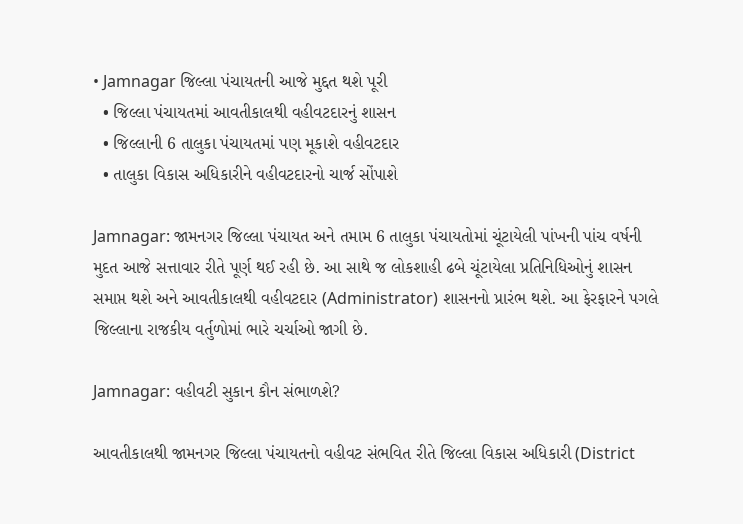• Jamnagar જિલ્લા પંચાયતની આજે મુદ્દત થશે પૂરી
  • જિલ્લા પંચાયતમાં આવતીકાલથી વહીવટદારનું શાસન
  • જિલ્લાની 6 તાલુકા પંચાયતમાં પણ મૂકાશે વહીવટદાર
  • તાલુકા વિકાસ અધિકારીને વહીવટદારનો ચાર્જ સોંપાશે

Jamnagar: જામનગર જિલ્લા પંચાયત અને તમામ 6 તાલુકા પંચાયતોમાં ચૂંટાયેલી પાંખની પાંચ વર્ષની મુદત આજે સત્તાવાર રીતે પૂર્ણ થઈ રહી છે. આ સાથે જ લોકશાહી ઢબે ચૂંટાયેલા પ્રતિનિધિઓનું શાસન સમાપ્ત થશે અને આવતીકાલથી વહીવટદાર (Administrator) શાસનનો પ્રારંભ થશે. આ ફેરફારને પગલે જિલ્લાના રાજકીય વર્તુળોમાં ભારે ચર્ચાઓ જાગી છે.

Jamnagar: વહીવટી સુકાન કૌન સંભાળશે?

આવતીકાલથી જામનગર જિલ્લા પંચાયતનો વહીવટ સંભવિત રીતે જિલ્લા વિકાસ અધિકારી (District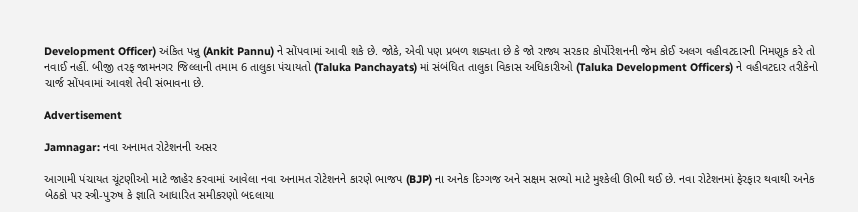Development Officer) અંકિત પન્નુ (Ankit Pannu) ને સોંપવામાં આવી શકે છે. જોકે, એવી પણ પ્રબળ શક્યતા છે કે જો રાજ્ય સરકાર કોર્પોરેશનની જેમ કોઈ અલગ વહીવટદારની નિમણૂક કરે તો નવાઈ નહીં. બીજી તરફ જામનગર જિલ્લાની તમામ 6 તાલુકા પંચાયતો (Taluka Panchayats) માં સંબંધિત તાલુકા વિકાસ અધિકારીઓ (Taluka Development Officers) ને વહીવટદાર તરીકેનો ચાર્જ સોંપવામાં આવશે તેવી સંભાવના છે.

Advertisement

Jamnagar: નવા અનામત રોટેશનની અસર

આગામી પંચાયત ચૂંટણીઓ માટે જાહેર કરવામાં આવેલા નવા અનામત રોટેશનને કારણે ભાજપ (BJP) ના અનેક દિગ્ગજ અને સક્ષમ સભ્યો માટે મુશ્કેલી ઊભી થઈ છે. નવા રોટેશનમાં ફેરફાર થવાથી અનેક બેઠકો પર સ્ત્રી-પુરુષ કે જ્ઞાતિ આધારિત સમીકરણો બદલાયા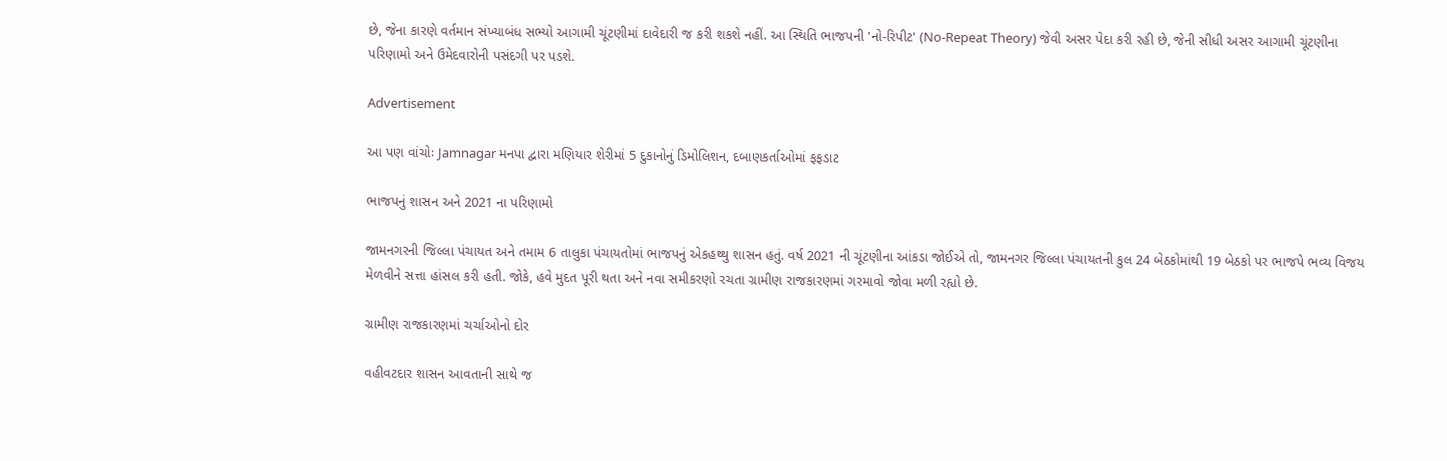છે, જેના કારણે વર્તમાન સંખ્યાબંધ સભ્યો આગામી ચૂંટણીમાં દાવેદારી જ કરી શકશે નહીં. આ સ્થિતિ ભાજપની 'નો-રિપીટ' (No-Repeat Theory) જેવી અસર પેદા કરી રહી છે, જેની સીધી અસર આગામી ચૂંટણીના પરિણામો અને ઉમેદવારોની પસંદગી પર પડશે.

Advertisement

આ પણ વાંચોઃ Jamnagar મનપા દ્વારા મણિયાર શેરીમાં 5 દુકાનોનું ડિમોલિશન, દબાણકર્તાઓમાં ફફડાટ

ભાજપનું શાસન અને 2021 ના પરિણામો

જામનગરની જિલ્લા પંચાયત અને તમામ 6 તાલુકા પંચાયતોમાં ભાજપનું એકહથ્થુ શાસન હતું. વર્ષ 2021 ની ચૂંટણીના આંકડા જોઈએ તો, જામનગર જિલ્લા પંચાયતની કુલ 24 બેઠકોમાંથી 19 બેઠકો પર ભાજપે ભવ્ય વિજય મેળવીને સત્તા હાંસલ કરી હતી. જોકે, હવે મુદત પૂરી થતા અને નવા સમીકરણો રચતા ગ્રામીણ રાજકારણમાં ગરમાવો જોવા મળી રહ્યો છે.

ગ્રામીણ રાજકારણમાં ચર્ચાઓનો દોર

વહીવટદાર શાસન આવતાની સાથે જ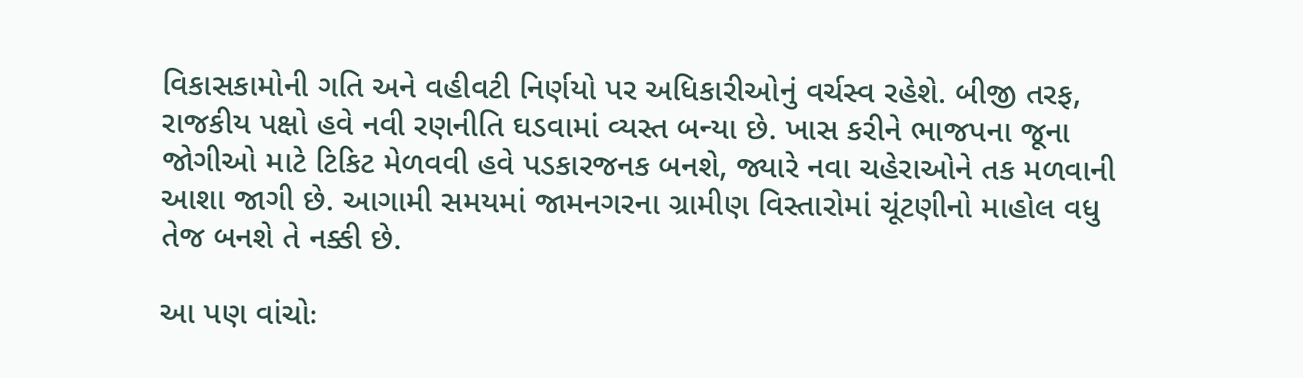વિકાસકામોની ગતિ અને વહીવટી નિર્ણયો પર અધિકારીઓનું વર્ચસ્વ રહેશે. બીજી તરફ, રાજકીય પક્ષો હવે નવી રણનીતિ ઘડવામાં વ્યસ્ત બન્યા છે. ખાસ કરીને ભાજપના જૂના જોગીઓ માટે ટિકિટ મેળવવી હવે પડકારજનક બનશે, જ્યારે નવા ચહેરાઓને તક મળવાની આશા જાગી છે. આગામી સમયમાં જામનગરના ગ્રામીણ વિસ્તારોમાં ચૂંટણીનો માહોલ વધુ તેજ બનશે તે નક્કી છે.

આ પણ વાંચોઃ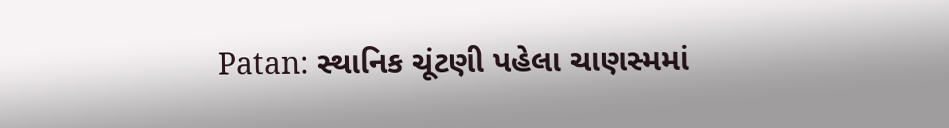Patan: સ્થાનિક ચૂંટણી પહેલા ચાણસ્મમાં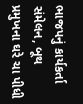ભાજપનું કાર્યકર્તા સંમેલન, બૂથ પ્રમુખના ઘરે ચા પીધી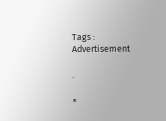Tags :
Advertisement

.

×